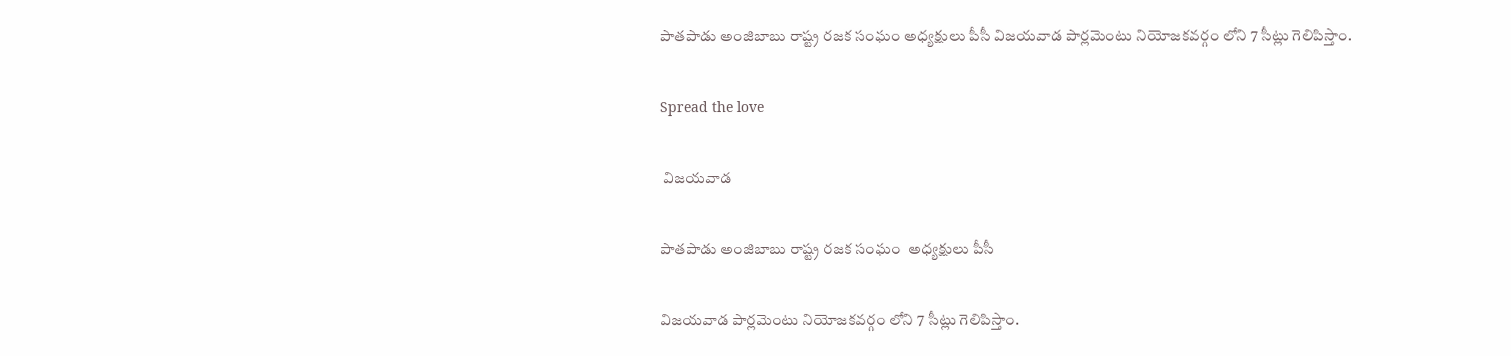పాతపాడు అంజిబాబు రాష్ట్ర రజక సంఘం అధ్యక్షులు పీసీ విజయవాడ పార్లమెంటు నియోజకవర్గం లోని 7 సీట్లు గెలిపిస్తాం.

Spread the love

 విజయవాడ

పాతపాడు అంజిబాబు రాష్ట్ర రజక సంఘం  అధ్యక్షులు పీసీ

విజయవాడ పార్లమెంటు నియోజకవర్గం లోని 7 సీట్లు గెలిపిస్తాం.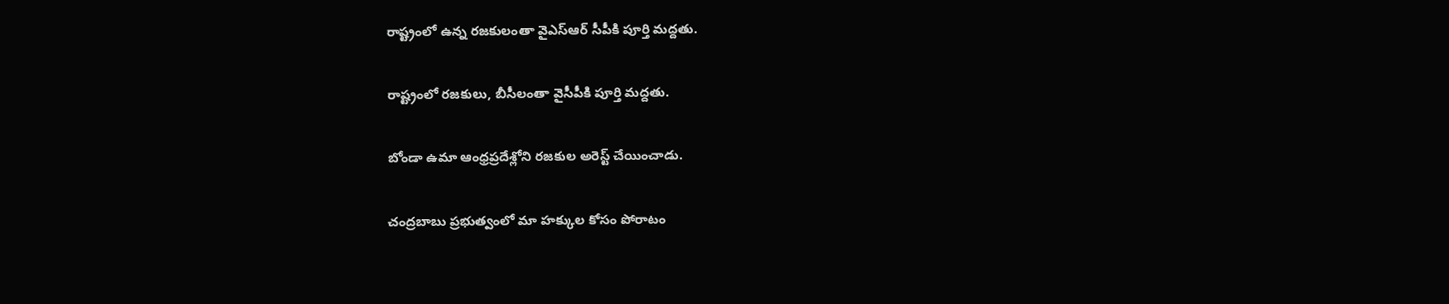రాష్ట్రంలో ఉన్న రజకులంతా వైఎస్ఆర్ సీపీకి పూర్తి మద్దతు.

రాష్ట్రంలో రజకులు, బీసీలంతా వైసీపీకి పూర్తి మద్దతు.

బోండా ఉమా ఆంధ్రప్రదేశ్లోని రజకుల అరెస్ట్ చేయించాడు.

చంద్రబాబు ప్రభుత్వంలో మా హక్కుల కోసం పోరాటం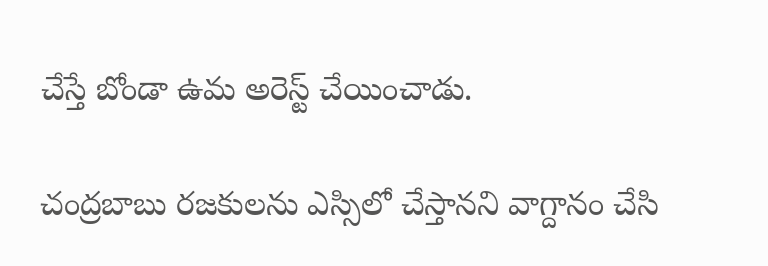చేస్తే బోండా ఉమ అరెస్ట్ చేయించాడు.

చంద్రబాబు రజకులను ఎస్సిలో చేస్తానని వాగ్దానం చేసి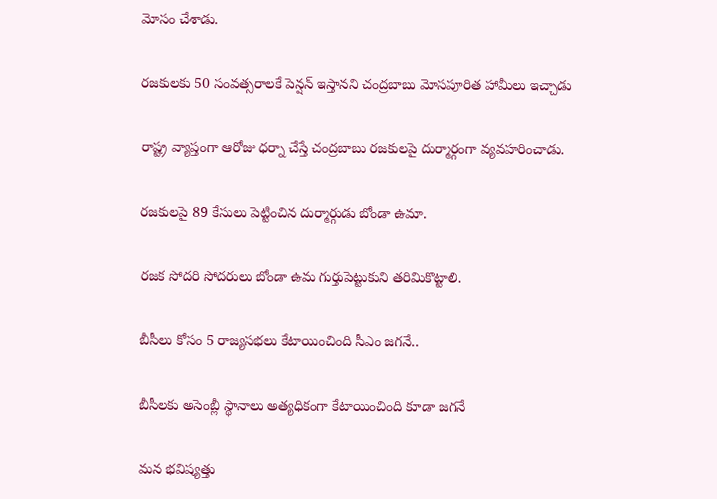మోసం చేశాడు.

రజకులకు 50 సంవత్సరాలకే పెన్షన్ ఇస్తానని చంద్రబాబు మోసపూరిత హామీలు ఇచ్చాడు

రాష్ట్ర వ్యాప్తంగా ఆరోజు ధర్నా చేస్తే చంద్రబాబు రజకులపై దుర్మార్గంగా వ్యవహరించాడు.

రజకులపై 89 కేసులు పెట్టించిన దుర్మార్గుడు బోండా ఉమా.

రజక సోదరి సోదరులు బోండా ఉమ గుర్తుపెట్టుకుని తరిమికొట్టాలి.

బీసీలు కోసం 5 రాజ్యసభలు కేటాయించింది సీఎం జగనే..

బీసీలకు అసెంబ్లీ స్థానాలు అత్యధికంగా కేటాయించింది కూడా జగనే

మన భవిష్యత్తు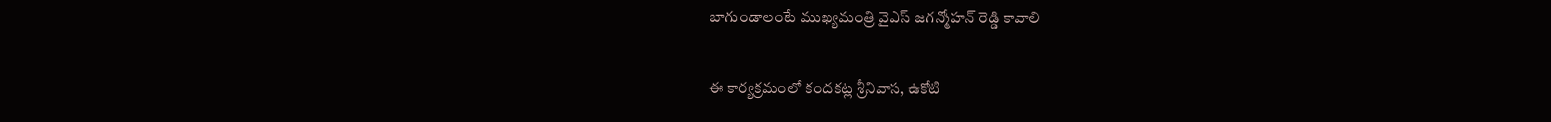బాగుండాలంటే ముఖ్యమంత్రి వైఎస్ జగన్మోహన్ రెడ్డి కావాలి

ఈ కార్యక్రమంలో కందకట్ల శ్రీనివాస, ఉకోటి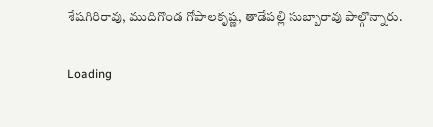శేషగిరిరావు, ముదిగొండ గోపాలకృష్ణ, తాడేపల్లి సుబ్బారావు పాల్గొన్నారు.

Loading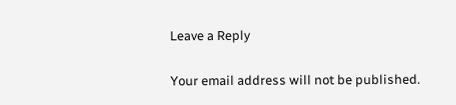Leave a Reply

Your email address will not be published.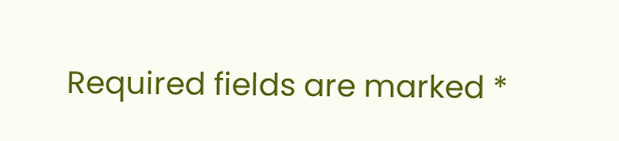Required fields are marked *